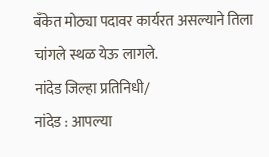बँकेत मोठ्या पदावर कार्यरत असल्याने तिला चांगले स्थळ येऊ लागले.
नांदेड जिल्हा प्रतिनिधी/
नांदेड : आपल्या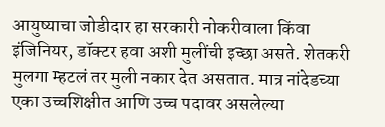आयुष्याचा जोडीदार हा सरकारी नोकरीवाला किंवा इंजिनियर, डॉक्टर हवा अशी मुलींची इच्छा असते. शेतकरी मुलगा म्हटलं तर मुली नकार देत असतात. मात्र नांदेडच्या एका उच्चशिक्षीत आणि उच्च पदावर असलेल्या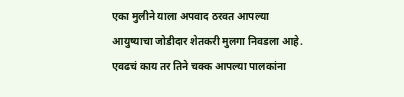एका मुलीने याला अपवाद ठरवत आपल्या आयुष्याचा जोडीदार शेतकरी मुलगा निवडला आहे.
एवढचं काय तर तिने चक्क आपल्या पालकांना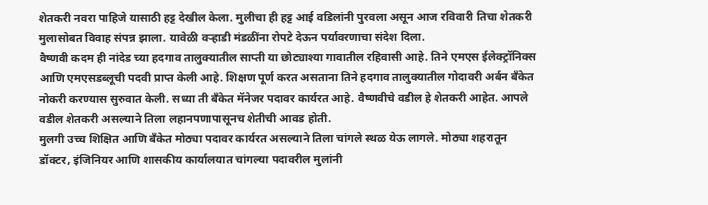शेतकरी नवरा पाहिजे यासाठी हट्ट देखील केला. मुलीचा ही हट्ट आई वडिलांनी पुरवला असून आज रविवारी तिचा शेतकरी मुलासोबत विवाह संपन्न झाला. यावेळी वऱ्हाडी मंडळींना रोपटे देऊन पर्यावरणाचा संदेश दिला.
वैष्णवी कदम ही नांदेड च्या हदगाव तालुक्यातील साप्ती या छोट्याश्या गावातील रहिवासी आहे. तिने एमएस ईलेक्ट्रॉनिक्स आणि एमएसडब्लूची पदवी प्राप्त केली आहे. शिक्षण पूर्ण करत असताना तिने हदगाव तालुक्यातील गोदावरी अर्बन बँकेत नोकरी करण्यास सुरुवात केली. सध्या ती बँकेत मॅनेजर पदावर कार्यरत आहे. वैष्णवीचे वडील हे शेतकरी आहेत. आपले वडील शेतकरी असल्याने तिला लहानपणापासूनच शेतीची आवड होती.
मुलगी उच्च शिक्षित आणि बँकेत मोठ्या पदावर कार्यरत असल्याने तिला चांगले स्थळ येऊ लागले. मोठ्या शहरातून डॉक्टर, इंजिनियर आणि शासकीय कार्यालयात चांगल्या पदावरील मुलांनी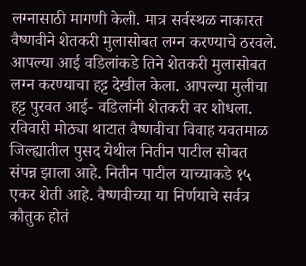लग्नासाठी मागणी केली. मात्र सर्वस्थळ नाकारत वैष्णवीने शेतकरी मुलासोबत लग्न करण्याचे ठरवले. आपल्या आई वडिलांकडे तिने शेतकरी मुलासोबत लग्न करण्याचा हट्ट देखील केला. आपल्या मुलीचा हट्ट पुरवत आई- वडिलांनी शेतकरी वर शोधला. रविवारी मोठ्या थाटात वैष्णवीचा विवाह यवतमाळ जिल्ह्यातील पुसद येथील नितीन पाटील सोबत संपन्न झाला आहे. नितीन पाटील याच्याकडे १५ एकर शेती आहे. वैष्णवीच्या या निर्णयाचे सर्वत्र कौतुक होतं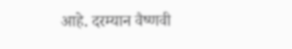आहे. दरम्यान वैष्णवी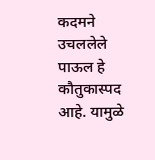कदमने उचललेले पाऊल हे कौतुकास्पद आहे. यामुळे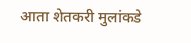आता शेतकरी मुलांकडे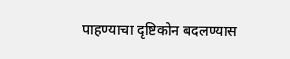पाहण्याचा दृष्टिकोन बदलण्यास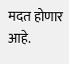मदत होणार आहे.